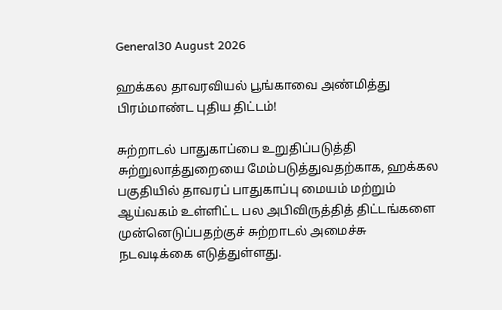General30 August 2026

ஹக்கல தாவரவியல் பூங்காவை அண்மித்து பிரம்மாண்ட புதிய திட்டம்!

சுற்றாடல் பாதுகாப்பை உறுதிப்படுத்தி சுற்றுலாத்துறையை மேம்படுத்துவதற்காக, ஹக்கல பகுதியில் தாவரப் பாதுகாப்பு மையம் மற்றும் ஆய்வகம் உள்ளிட்ட பல அபிவிருத்தித் திட்டங்களை முன்னெடுப்பதற்குச் சுற்றாடல் அமைச்சு நடவடிக்கை எடுத்துள்ளது.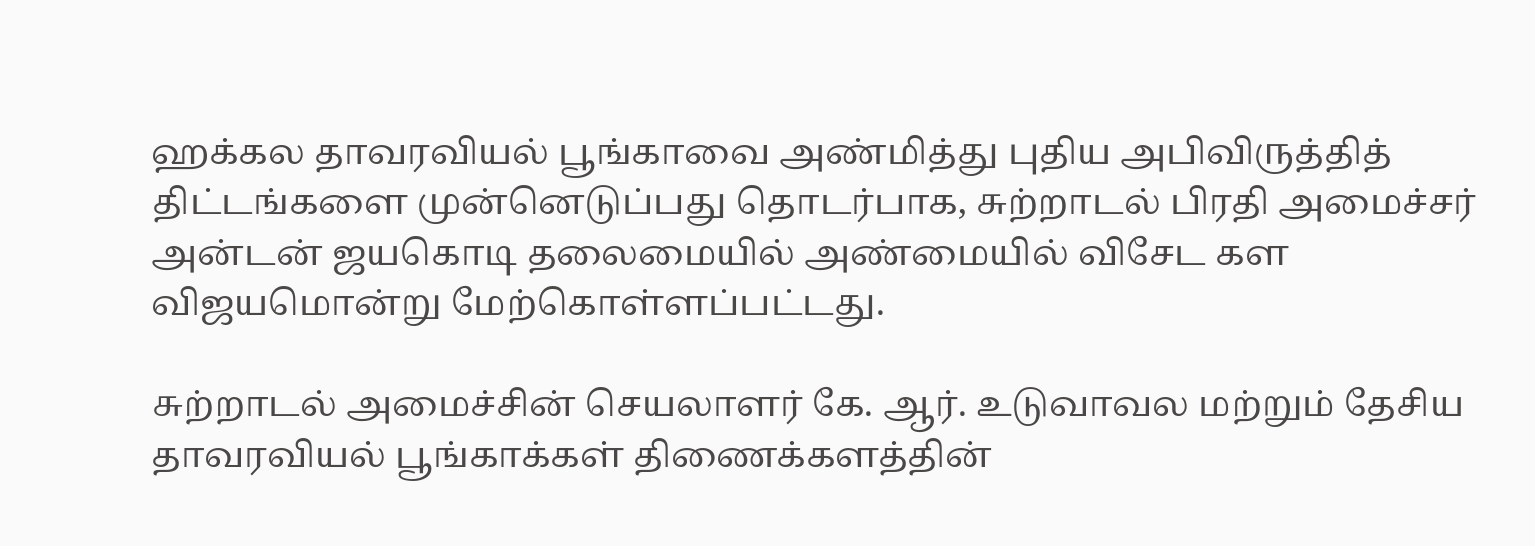ஹக்கல தாவரவியல் பூங்காவை அண்மித்து புதிய அபிவிருத்தித் திட்டங்களை முன்னெடுப்பது தொடர்பாக, சுற்றாடல் பிரதி அமைச்சர் அன்டன் ஜயகொடி தலைமையில் அண்மையில் விசேட கள விஜயமொன்று மேற்கொள்ளப்பட்டது.

சுற்றாடல் அமைச்சின் செயலாளர் கே. ஆர். உடுவாவல மற்றும் தேசிய தாவரவியல் பூங்காக்கள் திணைக்களத்தின்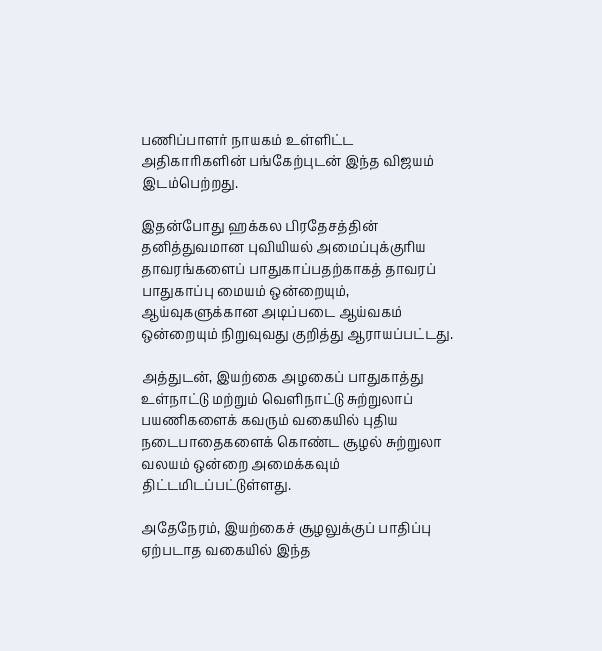பணிப்பாளர் நாயகம் உள்ளிட்ட அதிகாரிகளின் பங்கேற்புடன் இந்த விஜயம் இடம்பெற்றது.

இதன்போது ஹக்கல பிரதேசத்தின் தனித்துவமான புவியியல் அமைப்புக்குரிய தாவரங்களைப் பாதுகாப்பதற்காகத் தாவரப் பாதுகாப்பு மையம் ஒன்றையும், ஆய்வுகளுக்கான அடிப்படை ஆய்வகம் ஒன்றையும் நிறுவுவது குறித்து ஆராயப்பட்டது.

அத்துடன், இயற்கை அழகைப் பாதுகாத்து உள்நாட்டு மற்றும் வெளிநாட்டு சுற்றுலாப் பயணிகளைக் கவரும் வகையில் புதிய நடைபாதைகளைக் கொண்ட சூழல் சுற்றுலா வலயம் ஒன்றை அமைக்கவும் திட்டமிடப்பட்டுள்ளது.

அதேநேரம், இயற்கைச் சூழலுக்குப் பாதிப்பு ஏற்படாத வகையில் இந்த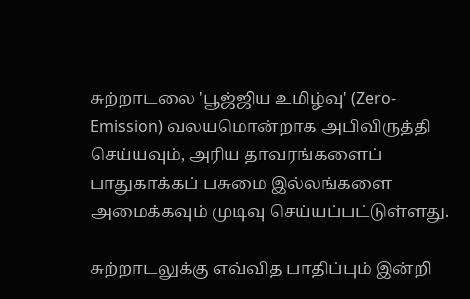சுற்றாடலை 'பூஜ்ஜிய உமிழ்வு' (Zero-Emission) வலயமொன்றாக அபிவிருத்தி செய்யவும், அரிய தாவரங்களைப் பாதுகாக்கப் பசுமை இல்லங்களை அமைக்கவும் முடிவு செய்யப்பட்டுள்ளது.

சுற்றாடலுக்கு எவ்வித பாதிப்பும் இன்றி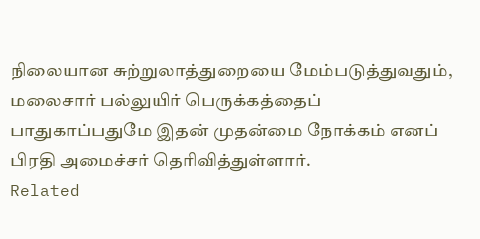நிலையான சுற்றுலாத்துறையை மேம்படுத்துவதும், மலைசார் பல்லுயிர் பெருக்கத்தைப் பாதுகாப்பதுமே இதன் முதன்மை நோக்கம் எனப் பிரதி அமைச்சர் தெரிவித்துள்ளார்.
Related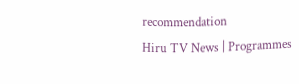recommendation
Hiru TV News | Programmes